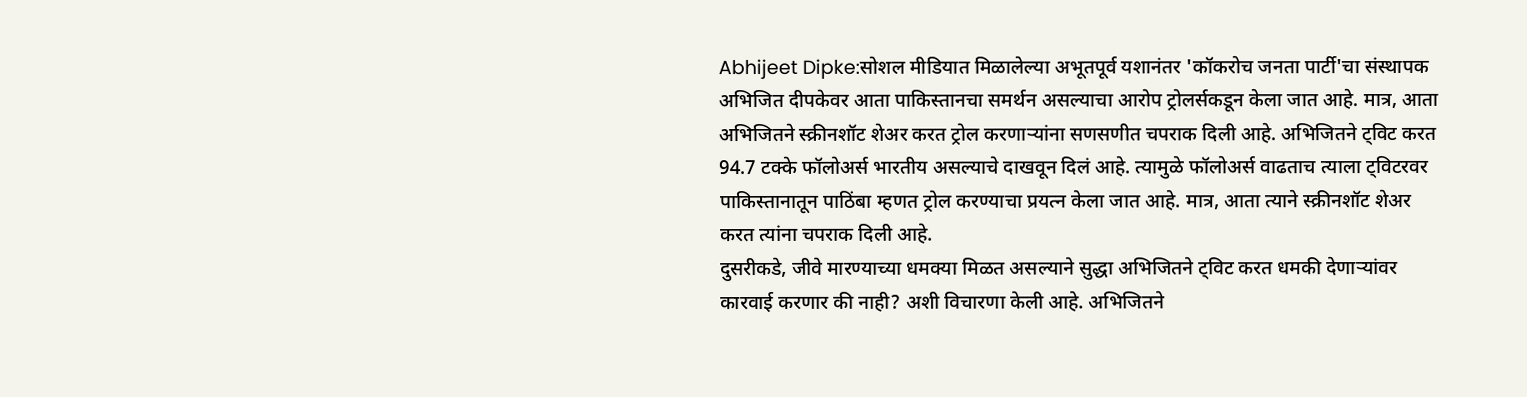Abhijeet Dipke:सोशल मीडियात मिळालेल्या अभूतपूर्व यशानंतर 'कॉकरोच जनता पार्टी'चा संस्थापक अभिजित दीपकेवर आता पाकिस्तानचा समर्थन असल्याचा आरोप ट्रोलर्सकडून केला जात आहे. मात्र, आता अभिजितने स्क्रीनशॉट शेअर करत ट्रोल करणाऱ्यांना सणसणीत चपराक दिली आहे. अभिजितने ट्विट करत 94.7 टक्के फॉलोअर्स भारतीय असल्याचे दाखवून दिलं आहे. त्यामुळे फॉलोअर्स वाढताच त्याला ट्विटरवर पाकिस्तानातून पाठिंबा म्हणत ट्रोल करण्याचा प्रयत्न केला जात आहे. मात्र, आता त्याने स्क्रीनशॉट शेअर करत त्यांना चपराक दिली आहे.
दुसरीकडे, जीवे मारण्याच्या धमक्या मिळत असल्याने सुद्धा अभिजितने ट्विट करत धमकी देणाऱ्यांवर कारवाई करणार की नाही? अशी विचारणा केली आहे. अभिजितने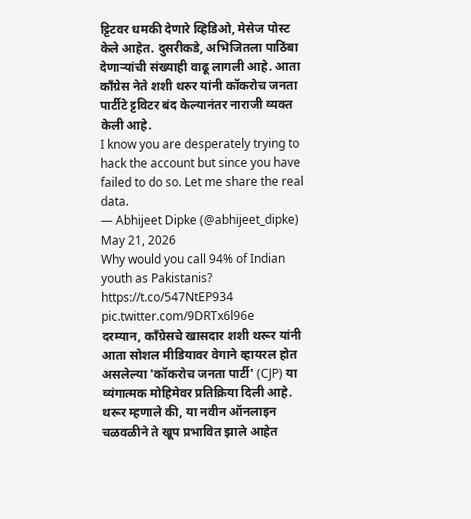ट्टिटवर धमकी देणारे व्हिडिओ, मेसेज पोस्ट केले आहेत. दुसरीकडे, अभिजितला पाठिंबा देणाऱ्यांची संख्याही वाढू लागली आहे. आता काँग्रेस नेते शशी थरुर यांनी कॉकरोच जनता पार्टीटे ट्टविटर बंद केल्यानंतर नाराजी व्यक्त केली आहे.
I know you are desperately trying to hack the account but since you have failed to do so. Let me share the real data.
— Abhijeet Dipke (@abhijeet_dipke) May 21, 2026
Why would you call 94% of Indian youth as Pakistanis? https://t.co/547NtEP934 pic.twitter.com/9DRTx6l96e
दरम्यान, काँग्रेसचे खासदार शशी थरूर यांनी आता सोशल मीडियावर वेगाने व्हायरल होत असलेल्या 'कॉकरोच जनता पार्टी' (CJP) या व्यंगात्मक मोहिमेवर प्रतिक्रिया दिली आहे. थरूर म्हणाले की, या नवीन ऑनलाइन चळवळीने ते खूप प्रभावित झाले आहेत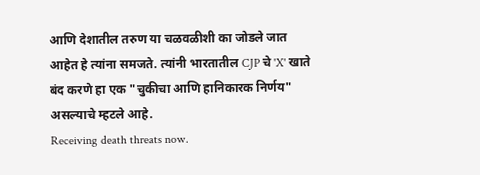आणि देशातील तरुण या चळवळीशी का जोडले जात आहेत हे त्यांना समजते. त्यांनी भारतातील CJP चे 'X' खाते बंद करणे हा एक "चुकीचा आणि हानिकारक निर्णय" असल्याचे म्हटले आहे.
Receiving death threats now.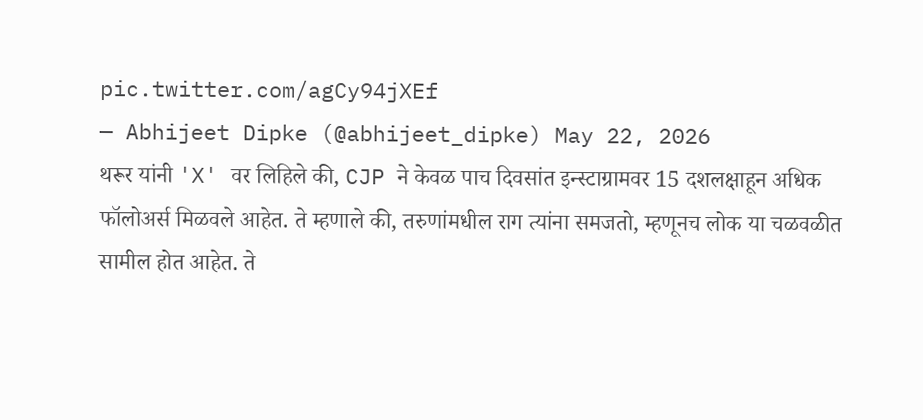pic.twitter.com/agCy94jXEf
— Abhijeet Dipke (@abhijeet_dipke) May 22, 2026
थरूर यांनी 'X' वर लिहिले की, CJP ने केवळ पाच दिवसांत इन्स्टाग्रामवर 15 दशलक्षाहून अधिक फॉलोअर्स मिळवले आहेत. ते म्हणाले की, तरुणांमधील राग त्यांना समजतो, म्हणूनच लोक या चळवळीत सामील होत आहेत. ते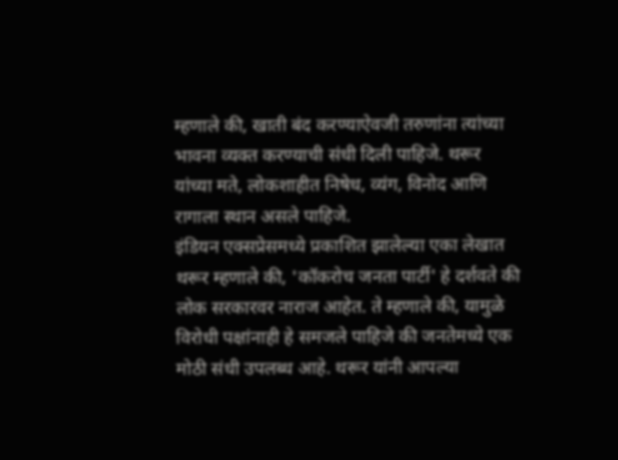म्हणाले की, खाती बंद करण्याऐवजी तरुणांना त्यांच्या भावना व्यक्त करण्याची संधी दिली पाहिजे. थरूर यांच्या मते, लोकशाहीत निषेध, व्यंग, विनोद आणि रागाला स्थान असले पाहिजे.
इंडियन एक्सप्रेसमध्ये प्रकाशित झालेल्या एका लेखात थरूर म्हणाले की, 'कॉकरोच जनता पार्टी' हे दर्शवते की लोक सरकारवर नाराज आहेत. ते म्हणाले की, यामुळे विरोधी पक्षांनाही हे समजले पाहिजे की जनतेमध्ये एक मोठी संधी उपलब्ध आहे. थरूर यांनी आपल्या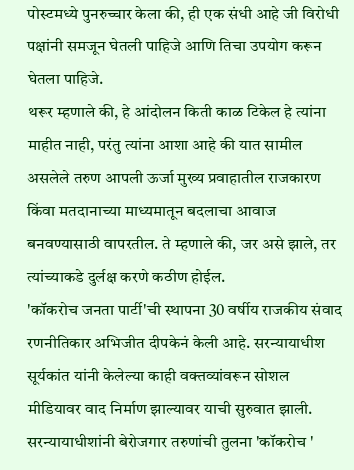पोस्टमध्ये पुनरुच्चार केला की, ही एक संधी आहे जी विरोधी पक्षांनी समजून घेतली पाहिजे आणि तिचा उपयोग करून घेतला पाहिजे.
थरूर म्हणाले की, हे आंदोलन किती काळ टिकेल हे त्यांना माहीत नाही, परंतु त्यांना आशा आहे की यात सामील असलेले तरुण आपली ऊर्जा मुख्य प्रवाहातील राजकारण किंवा मतदानाच्या माध्यमातून बदलाचा आवाज बनवण्यासाठी वापरतील. ते म्हणाले की, जर असे झाले, तर त्यांच्याकडे दुर्लक्ष करणे कठीण होईल.
'कॉकरोच जनता पार्टी'ची स्थापना 30 वर्षीय राजकीय संवाद रणनीतिकार अभिजीत दीपकेनं केली आहे. सरन्यायाधीश सूर्यकांत यांनी केलेल्या काही वक्तव्यांवरून सोशल मीडियावर वाद निर्माण झाल्यावर याची सुरुवात झाली. सरन्यायाधीशांनी बेरोजगार तरुणांची तुलना 'कॉकरोच '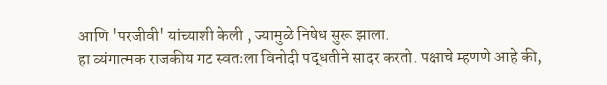आणि 'परजीवी' यांच्याशी केली , ज्यामुळे निषेध सुरू झाला.
हा व्यंगात्मक राजकीय गट स्वतःला विनोदी पद्धतीने सादर करतो. पक्षाचे म्हणणे आहे की,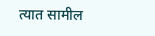त्यात सामील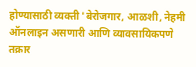होण्यासाठी व्यक्ती 'बेरोजगार, आळशी, नेहमी ऑनलाइन असणारी आणि व्यावसायिकपणे तक्रार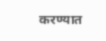करण्यात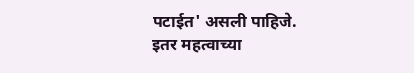पटाईत' असली पाहिजे.
इतर महत्वाच्या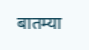बातम्या